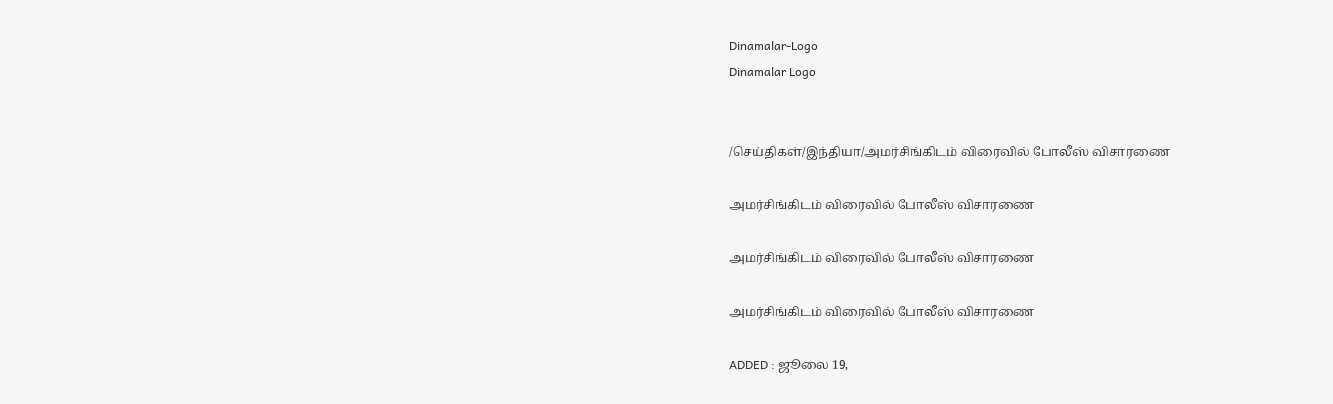Dinamalar-Logo
Dinamalar Logo


/செய்திகள்/இந்தியா/அமர்சிங்கிடம் விரைவில் போலீஸ் விசாரணை

அமர்சிங்கிடம் விரைவில் போலீஸ் விசாரணை

அமர்சிங்கிடம் விரைவில் போலீஸ் விசாரணை

அமர்சிங்கிடம் விரைவில் போலீஸ் விசாரணை

ADDED : ஜூலை 19,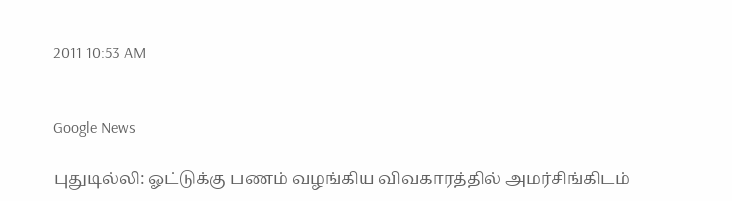2011 10:53 AM


Google News

புதுடில்லி: ஓட்டுக்கு பணம் வழங்கிய விவகாரத்தில் அமர்சிங்கிடம்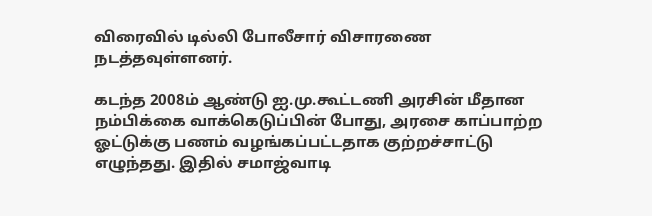விரைவில் டில்லி போலீசார் விசாரணை நடத்தவுள்ளனர்.

கடந்த 2008ம் ஆண்டு ஐ.மு.கூட்டணி அரசின் மீதான நம்பிக்கை வாக்கெடுப்பின் போது, அரசை காப்பாற்ற ஓட்டுக்கு பணம் வழங்கப்பட்டதாக குற்றச்சாட்டு எழுந்தது. இதில் சமாஜ்வாடி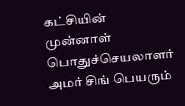கட்சியின் முன்னாள் பொதுச்செயலாளர் அமர் சிங் பெயரும்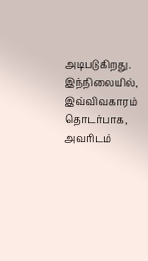அடிபடுகிறது. இந்நிலையில், இவ்விவகாரம் தொடர்பாக, அவரிடம்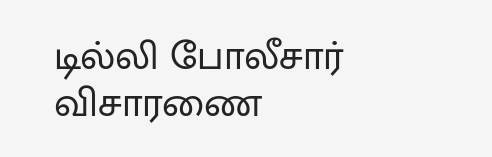டில்லி போலீசார் விசாரணை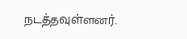நடத்தவுள்ளனர்.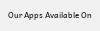Our Apps Available On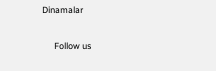Dinamalar

      Follow us